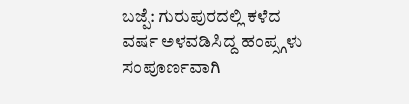ಬಜ್ಪೆ: ಗುರುಪುರದಲ್ಲಿ ಕಳೆದ ವರ್ಷ ಅಳವಡಿಸಿದ್ದ ಹಂಪ್ಸ್ಗಳು ಸಂಪೂರ್ಣವಾಗಿ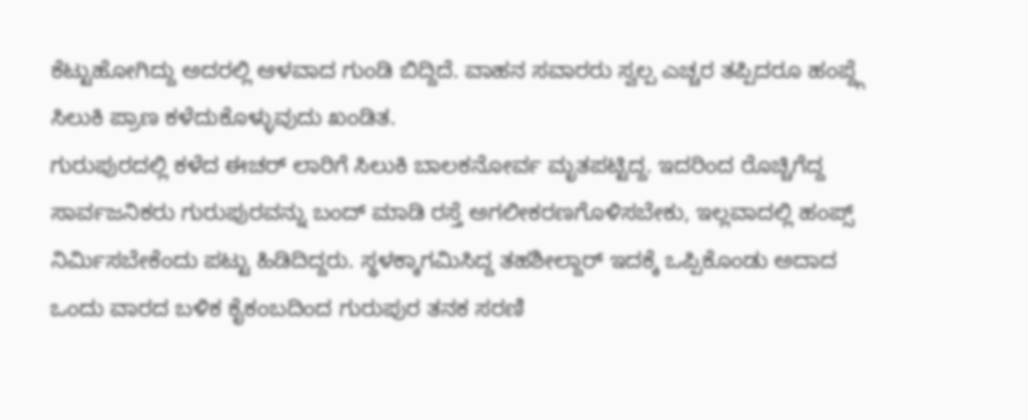ಕೆಟ್ಟುಹೋಗಿದ್ದು ಅದರಲ್ಲಿ ಆಳವಾದ ಗುಂಡಿ ಬಿದ್ದಿದೆ. ವಾಹನ ಸವಾರರು ಸ್ವಲ್ಪ ಎಚ್ಚರ ತಪ್ಪಿದರೂ ಹಂಪ್ದ್ಗೆ ಸಿಲುಕಿ ಪ್ರಾಣ ಕಳೆದುಕೊಳ್ಳುವುದು ಖಂಡಿತ.
ಗುರುಪುರದಲ್ಲಿ ಕಳೆದ ಈಚರ್ ಲಾರಿಗೆ ಸಿಲುಕಿ ಬಾಲಕನೋರ್ವ ಮೃತಪಟ್ಟಿದ್ದ. ಇದರಿಂದ ರೊಚ್ಚಿಗೆದ್ದ ಸಾರ್ವಜನಿಕರು ಗುರುಪುರವನ್ನು ಬಂದ್ ಮಾಡಿ ರಸ್ತೆ ಅಗಲೀಕರಣಗೊಳಿಸಬೇಕು, ಇಲ್ಲವಾದಲ್ಲಿ ಹಂಪ್ಸ್ ನಿರ್ಮಿಸಬೇಕೆಂದು ಪಟ್ಟು ಹಿಡಿದಿದ್ದರು. ಸ್ಥಳಕ್ಕಾಗಮಿಸಿದ್ದ ತಹಶೀಲ್ದಾರ್ ಇದಕ್ಕೆ ಒಪ್ಪಿಕೊಂಡು ಅದಾದ ಒಂದು ವಾರದ ಬಳಿಕ ಕೈಕಂಬದಿಂದ ಗುರುಪುರ ತನಕ ಸರಣಿ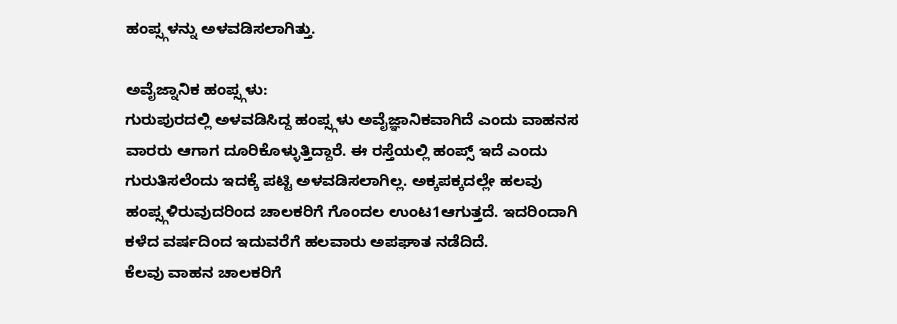ಹಂಪ್ಸ್ಗಳನ್ನು ಅಳವಡಿಸಲಾಗಿತ್ತು.

ಅವೈಜ್ನಾನಿಕ ಹಂಪ್ಸ್ಗಳು:
ಗುರುಪುರದಲ್ಲಿ ಅಳವಡಿಸಿದ್ದ ಹಂಪ್ಸ್ಗಳು ಅವೈಜ್ಞಾನಿಕವಾಗಿದೆ ಎಂದು ವಾಹನಸ ವಾರರು ಆಗಾಗ ದೂರಿಕೊಳ್ಳುತ್ತಿದ್ದಾರೆ. ಈ ರಸ್ತೆಯಲ್ಲಿ ಹಂಪ್ಸ್ ಇದೆ ಎಂದು ಗುರುತಿಸಲೆಂದು ಇದಕ್ಕೆ ಪಟ್ಟಿ ಅಳವಡಿಸಲಾಗಿಲ್ಲ. ಅಕ್ಕಪಕ್ಕದಲ್ಲೇ ಹಲವು ಹಂಪ್ಸ್ಗಳಿರುವುದರಿಂದ ಚಾಲಕರಿಗೆ ಗೊಂದಲ ಉಂಟ1ಆಗುತ್ತದೆ. ಇದರಿಂದಾಗಿ ಕಳೆದ ವರ್ಷದಿಂದ ಇದುವರೆಗೆ ಹಲವಾರು ಅಪಘಾತ ನಡೆದಿದೆ.
ಕೆಲವು ವಾಹನ ಚಾಲಕರಿಗೆ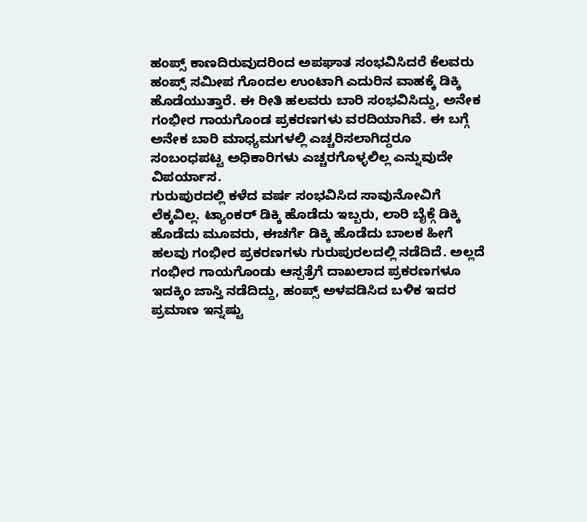ಹಂಪ್ಸ್ ಕಾಣದಿರುವುದರಿಂದ ಅಪಘಾತ ಸಂಭವಿಸಿದರೆ ಕೆಲವರು ಹಂಪ್ಸ್ ಸಮೀಪ ಗೊಂದಲ ಉಂಟಾಗಿ ಎದುರಿನ ವಾಹಕ್ಕೆ ಡಿಕ್ಕಿ ಹೊಡೆಯುತ್ತಾರೆ. ಈ ರೀತಿ ಹಲವರು ಬಾರಿ ಸಂಭವಿಸಿದ್ದು, ಅನೇಕ ಗಂಭೀರ ಗಾಯಗೊಂಡ ಪ್ರಕರಣಗಳು ವರದಿಯಾಗಿವೆ. ಈ ಬಗ್ಗೆ ಅನೇಕ ಬಾರಿ ಮಾಧ್ಯಮಗಳಲ್ಲಿ ಎಚ್ಚರಿಸಲಾಗಿದ್ದರೂ ಸಂಬಂಧಪಟ್ಟ ಅಧಿಕಾರಿಗಳು ಎಚ್ಚರಗೊಳ್ಳಲಿಲ್ಲ ಎನ್ನುವುದೇ ವಿಪರ್ಯಾಸ.
ಗುರುಪುರದಲ್ಲಿ ಕಳೆದ ವರ್ಷ ಸಂಭವಿಸಿದ ಸಾವುನೋವಿಗೆ ಲೆಕ್ಕವಿಲ್ಲ. ಟ್ಯಾಂಕರ್ ಡಿಕ್ಕಿ ಹೊಡೆದು ಇಬ್ಬರು, ಲಾರಿ ಬೈಕ್ಗೆ ಡಿಕ್ಕಿ ಹೊಡೆದು ಮೂವರು, ಈಚರ್ಗೆ ಡಿಕ್ಕಿ ಹೊಡೆದು ಬಾಲಕ ಹೀಗೆ ಹಲವು ಗಂಭೀರ ಪ್ರಕರಣಗಳು ಗುರುಪುರಲದಲ್ಲಿ ನಡೆದಿದೆ. ಅಲ್ಲದೆ ಗಂಭೀರ ಗಾಯಗೊಂಡು ಆಸ್ಪತ್ರೆಗೆ ದಾಖಲಾದ ಪ್ರಕರಣಗಳೂ ಇದಕ್ಕಿಂ ಜಾಸ್ತಿ ನಡೆದಿದ್ದು, ಹಂಪ್ಸ್ ಅಳವಡಿಸಿದ ಬಳಿಕ ಇದರ ಪ್ರಮಾಣ ಇನ್ನಷ್ಟು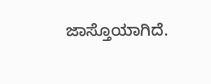ಜಾಸ್ತೊಯಾಗಿದೆ.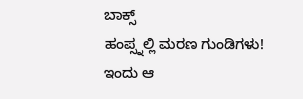ಬಾಕ್ಸ್
ಹಂಪ್ಸ್ನಲ್ಲಿ ಮರಣ ಗುಂಡಿಗಳು!
ಇಂದು ಆ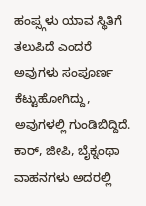ಹಂಪ್ಸ್ಗಳು ಯಾವ ಸ್ಥಿತಿಗೆ ತಲುಪಿದೆ ಎಂದರೆ ಅವುಗಳು ಸಂಪೂರ್ಣ ಕೆಟ್ಟುಹೋಗಿದ್ದು, ಅವುಗಳಲ್ಲಿ ಗುಂಡಿಬಿದ್ದಿದೆ. ಕಾರ್, ಜೀಪಿ, ಬೈಕ್ನಂಥಾ ವಾಹನಗಳು ಅದರಲ್ಲಿ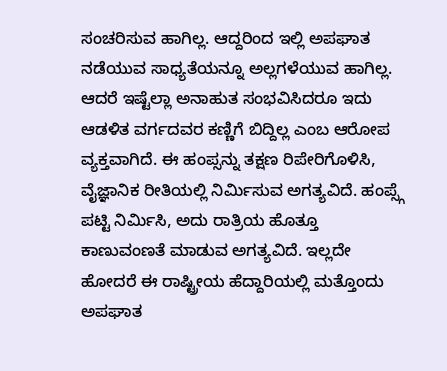ಸಂಚರಿಸುವ ಹಾಗಿಲ್ಲ. ಆದ್ದರಿಂದ ಇಲ್ಲಿ ಅಪಘಾತ ನಡೆಯುವ ಸಾಧ್ಯತೆಯನ್ನೂ ಅಲ್ಲಗಳೆಯುವ ಹಾಗಿಲ್ಲ.
ಆದರೆ ಇಷ್ಟೆಲ್ಲಾ ಅನಾಹುತ ಸಂಭವಿಸಿದರೂ ಇದು ಆಡಳಿತ ವರ್ಗದವರ ಕಣ್ಣಿಗೆ ಬಿದ್ದಿಲ್ಲ ಎಂಬ ಆರೋಪ ವ್ಯಕ್ತವಾಗಿದೆ. ಈ ಹಂಪ್ಸನ್ನು ತಕ್ಷಣ ರಿಪೇರಿಗೊಳಿಸಿ, ವೈಜ್ಞಾನಿಕ ರೀತಿಯಲ್ಲಿ ನಿರ್ಮಿಸುವ ಅಗತ್ಯವಿದೆ. ಹಂಪ್ಸ್ಗೆ ಪಟ್ಟಿ ನಿರ್ಮಿಸಿ, ಅದು ರಾತ್ರಿಯ ಹೊತ್ತೂ ಕಾಣುವಂಣತೆ ಮಾಡುವ ಅಗತ್ಯವಿದೆ. ಇಲ್ಲದೇ ಹೋದರೆ ಈ ರಾಷ್ಟ್ರೀಯ ಹೆದ್ದಾರಿಯಲ್ಲಿ ಮತ್ತೊಂದು ಅಪಘಾತ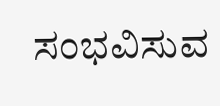ಸಂಭವಿಸುವ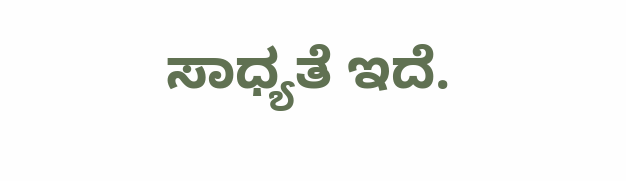ಸಾಧ್ಯತೆ ಇದೆ.